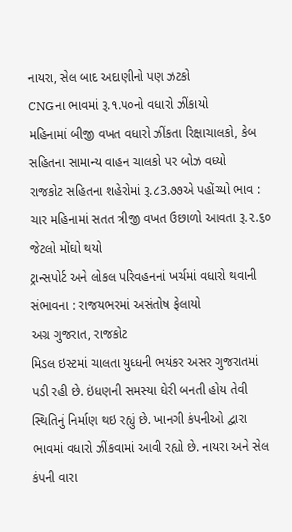નાયરા, સેલ બાદ અદાણીનો પણ ઝટકો
CNGના ભાવમાં રૂ.૧.૫૦નો વધારો ઝીંકાયો
મહિનામાં બીજી વખત વધારો ઝીંકતા રિક્ષાચાલકો, કેબ સહિતના સામાન્ય વાહન ચાલકો પર બોઝ વધ્યો
રાજકોટ સહિતના શહેરોમાં રૂ.૮3.૭૭એ પહોંચ્યો ભાવ : ચાર મહિનામાં સતત ત્રીજી વખત ઉછાળો આવતા રૂ.૨.૬૦ જેટલો મોંઘો થયો
ટ્રાન્સપોર્ટ અને લોકલ પરિવહનનાં ખર્ચમાં વધારો થવાની સંભાવના : રાજયભરમાં અસંતોષ ફેલાયો
અગ્ર ગુજરાત, રાજકોટ
મિડલ ઇસ્ટમાં ચાલતા યુધ્ધની ભયંકર અસર ગુજરાતમાં પડી રહી છે. ઇંધણની સમસ્યા ઘેરી બનતી હોય તેવી સ્થિતિનું નિર્માણ થઇ રહ્યું છે. ખાનગી કંપનીઓ દ્વારા ભાવમાં વધારો ઝીંકવામાં આવી રહ્યો છે. નાયરા અને સેલ કંપની વારા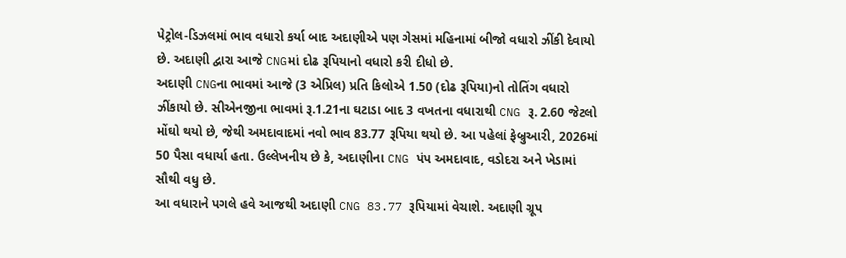પેટ્રોલ-ડિઝલમાં ભાવ વધારો કર્યા બાદ અદાણીએ પણ ગેસમાં મહિનામાં બીજો વધારો ઝીંકી દેવાયો છે. અદાણી દ્વારા આજે CNGમાં દોઢ રૂપિયાનો વધારો કરી દીધો છે.
અદાણી CNGના ભાવમાં આજે (3 એપ્રિલ) પ્રતિ કિલોએ 1.50 (દોઢ રૂપિયા)નો તોતિંગ વધારો ઝીંકાયો છે. સીએનજીના ભાવમાં રૂ.1.21ના ઘટાડા બાદ 3 વખતના વધારાથી CNG રૂ. 2.60 જેટલો મોંઘો થયો છે, જેથી અમદાવાદમાં નવો ભાવ 83.77 રૂપિયા થયો છે. આ પહેલાં ફેબ્રુઆરી, 2026માં 50 પૈસા વધાર્યા હતા. ઉલ્લેખનીય છે કે, અદાણીના CNG પંપ અમદાવાદ, વડોદરા અને ખેડામાં સૌથી વધુ છે.
આ વધારાને પગલે હવે આજથી અદાણી CNG 83.77 રૂપિયામાં વેચાશે. અદાણી ગ્રૂપ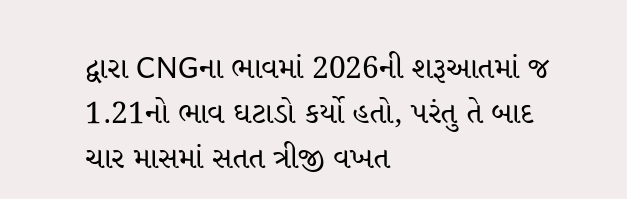દ્વારા CNGના ભાવમાં 2026ની શરૂઆતમાં જ 1.21નો ભાવ ઘટાડો કર્યો હતો, પરંતુ તે બાદ ચાર માસમાં સતત ત્રીજી વખત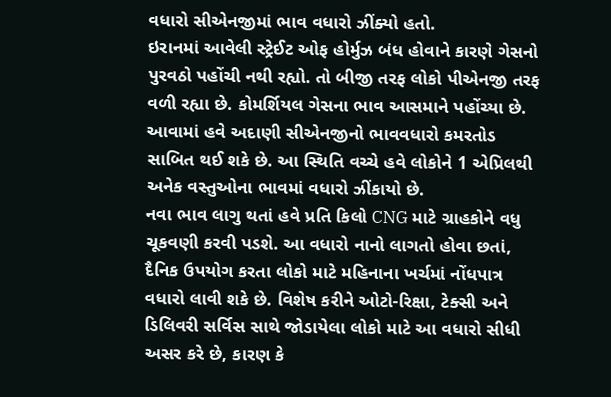વધારો સીએનજીમાં ભાવ વધારો ઝીંક્યો હતો.
ઇરાનમાં આવેલી સ્ટ્રેઈટ ઓફ હોર્મુઝ બંધ હોવાને કારણે ગેસનો પુરવઠો પહોંચી નથી રહ્યો. તો બીજી તરફ લોકો પીએનજી તરફ વળી રહ્યા છે. કોમર્શિયલ ગેસના ભાવ આસમાને પહોંચ્યા છે. આવામાં હવે અદાણી સીએનજીનો ભાવવધારો કમરતોડ સાબિત થઈ શકે છે. આ સ્થિતિ વચ્ચે હવે લોકોને 1 એપ્રિલથી અનેક વસ્તુઓના ભાવમાં વધારો ઝીંકાયો છે.
નવા ભાવ લાગુ થતાં હવે પ્રતિ કિલો CNG માટે ગ્રાહકોને વધુ ચૂકવણી કરવી પડશે. આ વધારો નાનો લાગતો હોવા છતાં, દૈનિક ઉપયોગ કરતા લોકો માટે મહિનાના ખર્ચમાં નોંધપાત્ર વધારો લાવી શકે છે. વિશેષ કરીને ઓટો-રિક્ષા, ટેક્સી અને ડિલિવરી સર્વિસ સાથે જોડાયેલા લોકો માટે આ વધારો સીધી અસર કરે છે, કારણ કે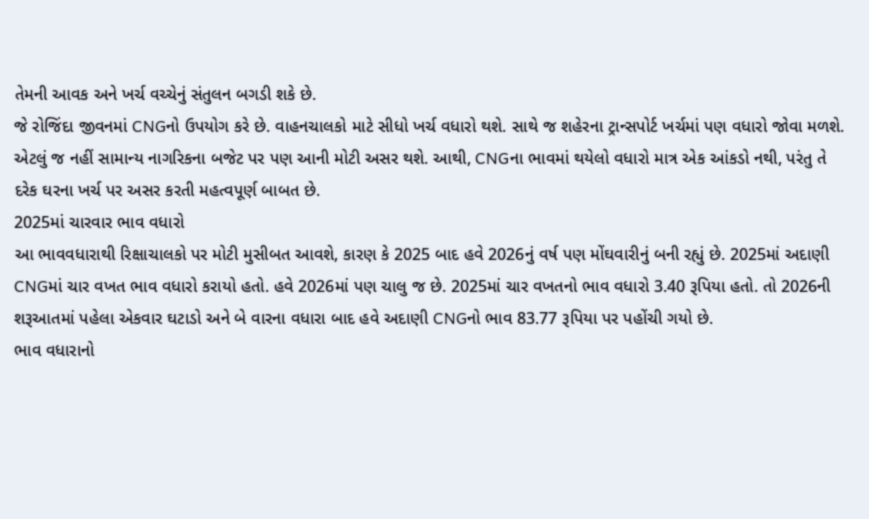તેમની આવક અને ખર્ચ વચ્ચેનું સંતુલન બગડી શકે છે.
જે રોજિંદા જીવનમાં CNGનો ઉપયોગ કરે છે. વાહનચાલકો માટે સીધો ખર્ચ વધારો થશે. સાથે જ શહેરના ટ્રાન્સપોર્ટ ખર્ચમાં પણ વધારો જોવા મળશે. એટલું જ નહીં સામાન્ય નાગરિકના બજેટ પર પણ આની મોટી અસર થશે. આથી, CNGના ભાવમાં થયેલો વધારો માત્ર એક આંકડો નથી, પરંતુ તે દરેક ઘરના ખર્ચ પર અસર કરતી મહત્વપૂર્ણ બાબત છે.
2025માં ચારવાર ભાવ વધારો
આ ભાવવધારાથી રિક્ષાચાલકો પર મોટી મુસીબત આવશે, કારણ કે 2025 બાદ હવે 2026નું વર્ષ પણ મોંઘવારીનું બની રહ્યું છે. 2025માં અદાણી CNGમાં ચાર વખત ભાવ વધારો કરાયો હતો. હવે 2026માં પણ ચાલુ જ છે. 2025માં ચાર વખતનો ભાવ વધારો 3.40 રૂપિયા હતો. તો 2026ની શરૂઆતમાં પહેલા એકવાર ઘટાડો અને બે વારના વધારા બાદ હવે અદાણી CNGનો ભાવ 83.77 રૂપિયા પર પહોંચી ગયો છે.
ભાવ વધારાનો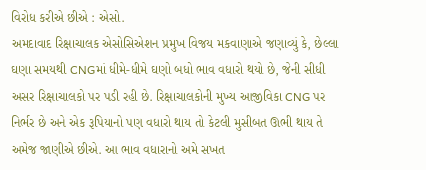વિરોધ કરીએ છીએ : એસો.
અમદાવાદ રિક્ષાચાલક એસોસિએશન પ્રમુખ વિજય મકવાણાએ જણાવ્યું કે, છેલ્લા ઘણા સમયથી CNGમાં ધીમે-ધીમે ઘણો બધો ભાવ વધારો થયો છે, જેની સીધી અસર રિક્ષાચાલકો પર પડી રહી છે. રિક્ષાચાલકોની મુખ્ય આજીવિકા CNG પર નિર્ભર છે અને એક રૂપિયાનો પણ વધારો થાય તો કેટલી મુસીબત ઊભી થાય તે અમેજ જાણીએ છીએ. આ ભાવ વધારાનો અમે સખત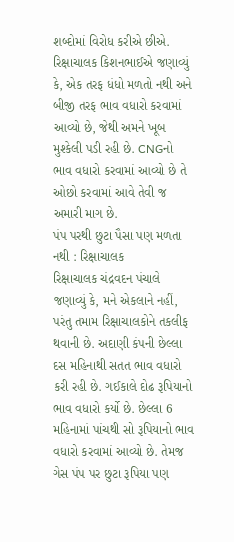શબ્દોમાં વિરોધ કરીએ છીએ. રિક્ષાચાલક કિશનભાઈએ જણાવ્યું કે, એક તરફ ધંધો મળતો નથી અને બીજી તરફ ભાવ વધારો કરવામાં આવ્યો છે, જેથી અમને ખૂબ મુશ્કેલી પડી રહી છે. CNGનો ભાવ વધારો કરવામાં આવ્યો છે તે ઓછો કરવામાં આવે તેવી જ અમારી માગ છે.
પંપ પરથી છુટા પૈસા પણ મળતા નથી : રિક્ષાચાલક
રિક્ષાચાલક ચંદ્રવદન પંચાલે જણાવ્યું કે, મને એકલાને નહીં, પરંતુ તમામ રિક્ષાચાલકોને તકલીફ થવાની છે. અદાણી કંપની છેલ્લા દસ મહિનાથી સતત ભાવ વધારો કરી રહી છે. ગઈકાલે દોઢ રૂપિયાનો ભાવ વધારો કર્યો છે. છેલ્લા 6 મહિનામાં પાંચથી સો રૂપિયાનો ભાવ વધારો કરવામાં આવ્યો છે. તેમજ ગેસ પંપ પર છુટા રૂપિયા પણ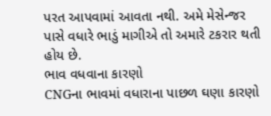પરત આપવામાં આવતા નથી. અમે મેસેન્જર પાસે વધારે ભાડું માગીએ તો અમારે ટકરાર થતી હોય છે.
ભાવ વધવાના કારણો
CNGના ભાવમાં વધારાના પાછળ ઘણા કારણો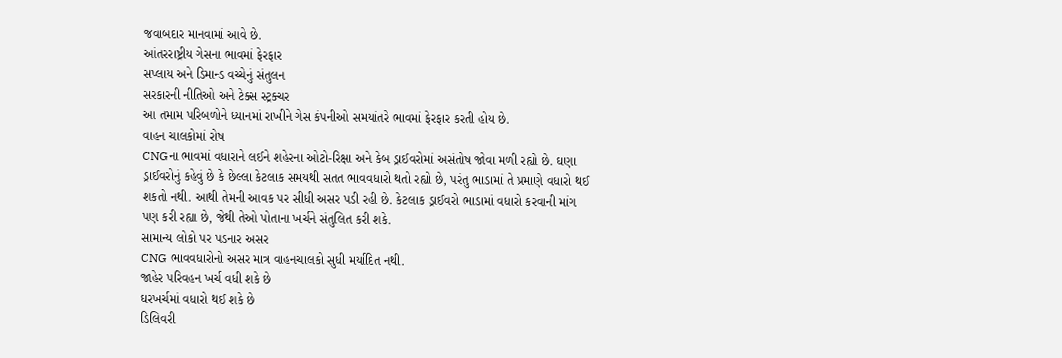જવાબદાર માનવામાં આવે છે.
આંતરરાષ્ટ્રીય ગેસના ભાવમાં ફેરફાર
સપ્લાય અને ડિમાન્ડ વચ્ચેનું સંતુલન
સરકારની નીતિઓ અને ટેક્સ સ્ટ્રક્ચર
આ તમામ પરિબળોને ધ્યાનમાં રાખીને ગેસ કંપનીઓ સમયાંતરે ભાવમાં ફેરફાર કરતી હોય છે.
વાહન ચાલકોમાં રોષ
CNGના ભાવમાં વધારાને લઈને શહેરના ઓટો-રિક્ષા અને કેબ ડ્રાઈવરોમાં અસંતોષ જોવા મળી રહ્યો છે. ઘણા ડ્રાઈવરોનું કહેવું છે કે છેલ્લા કેટલાક સમયથી સતત ભાવવધારો થતો રહ્યો છે, પરંતુ ભાડામાં તે પ્રમાણે વધારો થઈ શકતો નથી. આથી તેમની આવક પર સીધી અસર પડી રહી છે. કેટલાક ડ્રાઈવરો ભાડામાં વધારો કરવાની માંગ પણ કરી રહ્યા છે, જેથી તેઓ પોતાના ખર્ચને સંતુલિત કરી શકે.
સામાન્ય લોકો પર પડનાર અસર
CNG ભાવવધારોનો અસર માત્ર વાહનચાલકો સુધી મર્યાદિત નથી.
જાહેર પરિવહન ખર્ચ વધી શકે છે
ઘરખર્ચમાં વધારો થઈ શકે છે
ડિલિવરી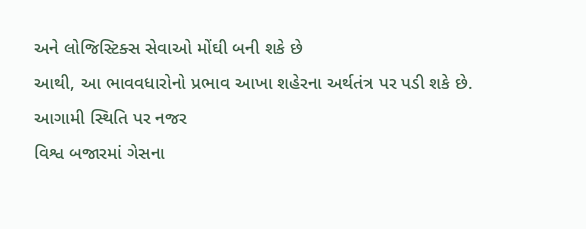અને લોજિસ્ટિક્સ સેવાઓ મોંઘી બની શકે છે
આથી, આ ભાવવધારોનો પ્રભાવ આખા શહેરના અર્થતંત્ર પર પડી શકે છે.
આગામી સ્થિતિ પર નજર
વિશ્વ બજારમાં ગેસના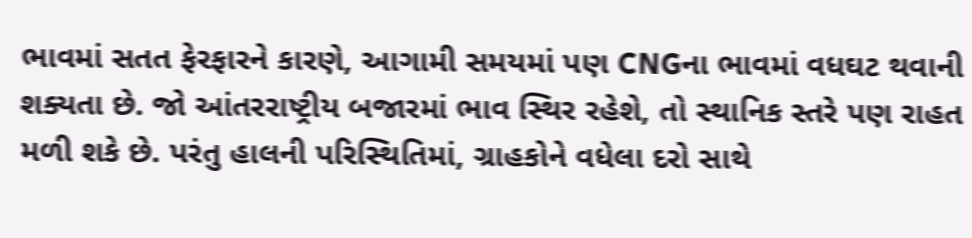ભાવમાં સતત ફેરફારને કારણે, આગામી સમયમાં પણ CNGના ભાવમાં વધઘટ થવાની શક્યતા છે. જો આંતરરાષ્ટ્રીય બજારમાં ભાવ સ્થિર રહેશે, તો સ્થાનિક સ્તરે પણ રાહત મળી શકે છે. પરંતુ હાલની પરિસ્થિતિમાં, ગ્રાહકોને વધેલા દરો સાથે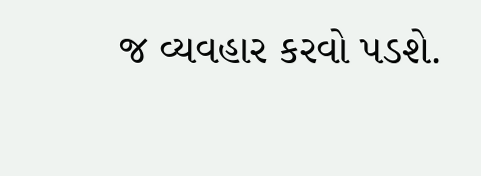જ વ્યવહાર કરવો પડશે.